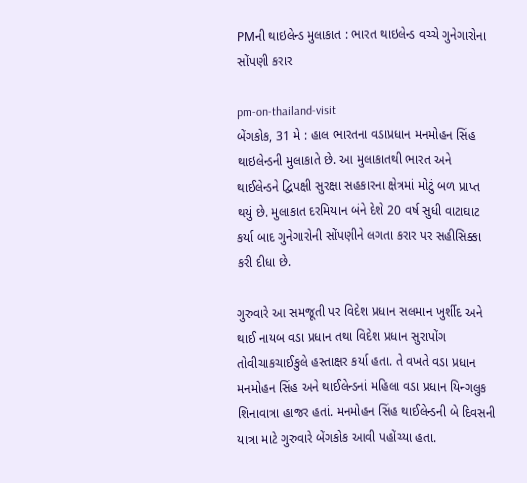PMની થાઇલેન્ડ મુલાકાત : ભારત થાઇલેન્ડ વચ્ચે ગુનેગારોના સોંપણી કરાર

pm-on-thailand-visit
બેંગકોક, 31 મે : હાલ ભારતના વડાપ્રધાન મનમોહન સિંહ થાઇલેન્ડની મુલાકાતે છે. આ મુલાકાતથી ભારત અને થાઈલેન્ડને દ્વિપક્ષી સુરક્ષા સહકારના ક્ષેત્રમાં મોટું બળ પ્રાપ્ત થયું છે. મુલાકાત દરમિયાન બંને દેશે 20 વર્ષ સુધી વાટાઘાટ કર્યા બાદ ગુનેગારોની સોંપણીને લગતા કરાર પર સહીસિક્કા કરી દીધા છે.

ગુરુવારે આ સમજૂતી પર વિદેશ પ્રધાન સલમાન ખુર્શીદ અને થાઈ નાયબ વડા પ્રધાન તથા વિદેશ પ્રધાન સુરાપોંગ તોવીચાકચાઈકુલે હસ્તાક્ષર કર્યા હતા. તે વખતે વડા પ્રધાન મનમોહન સિંહ અને થાઈલેન્ડનાં મહિલા વડા પ્રધાન યિન્ગલુક શિનાવાત્રા હાજર હતાં. મનમોહન સિંહ થાઈલેન્ડની બે દિવસની યાત્રા માટે ગુરુવારે બેંગકોક આવી પહોંચ્યા હતા.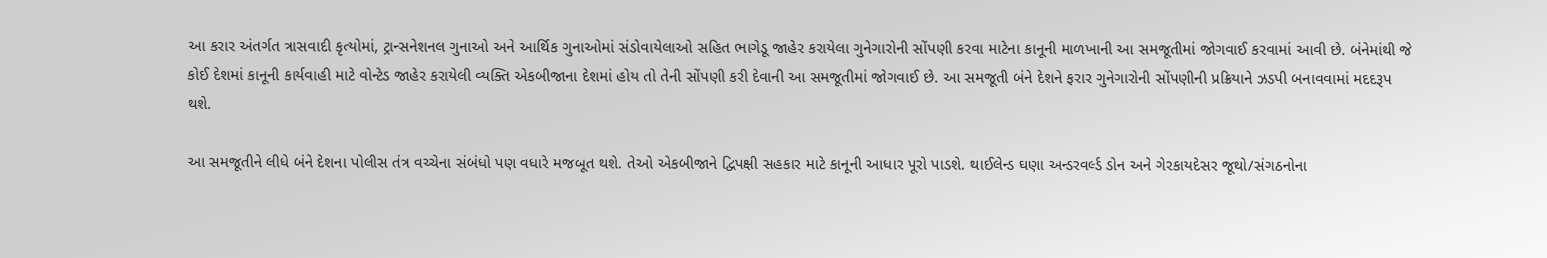આ કરાર અંતર્ગત ત્રાસવાદી કૃત્યોમાં, ટ્રાન્સનેશનલ ગુનાઓ અને આર્થિક ગુનાઓમાં સંડોવાયેલાઓ સહિત ભાગેડૂ જાહેર કરાયેલા ગુનેગારોની સોંપણી કરવા માટેના કાનૂની માળખાની આ સમજૂતીમાં જોગવાઈ કરવામાં આવી છે. બંનેમાંથી જે કોઈ દેશમાં કાનૂની કાર્યવાહી માટે વોન્ટેડ જાહેર કરાયેલી વ્યક્તિ એકબીજાના દેશમાં હોય તો તેની સોંપણી કરી દેવાની આ સમજૂતીમાં જોગવાઈ છે. આ સમજૂતી બંને દેશને ફરાર ગુનેગારોની સોંપણીની પ્રક્રિયાને ઝડપી બનાવવામાં મદદરૂપ થશે.

આ સમજૂતીને લીધે બંને દેશના પોલીસ તંત્ર વચ્ચેના સંબંધો પણ વધારે મજબૂત થશે. તેઓ એકબીજાને દ્વિપક્ષી સહકાર માટે કાનૂની આધાર પૂરો પાડશે. થાઈલેન્ડ ઘણા અન્ડરવર્લ્ડ ડોન અને ગેરકાયદેસર જૂથો/સંગઠનોના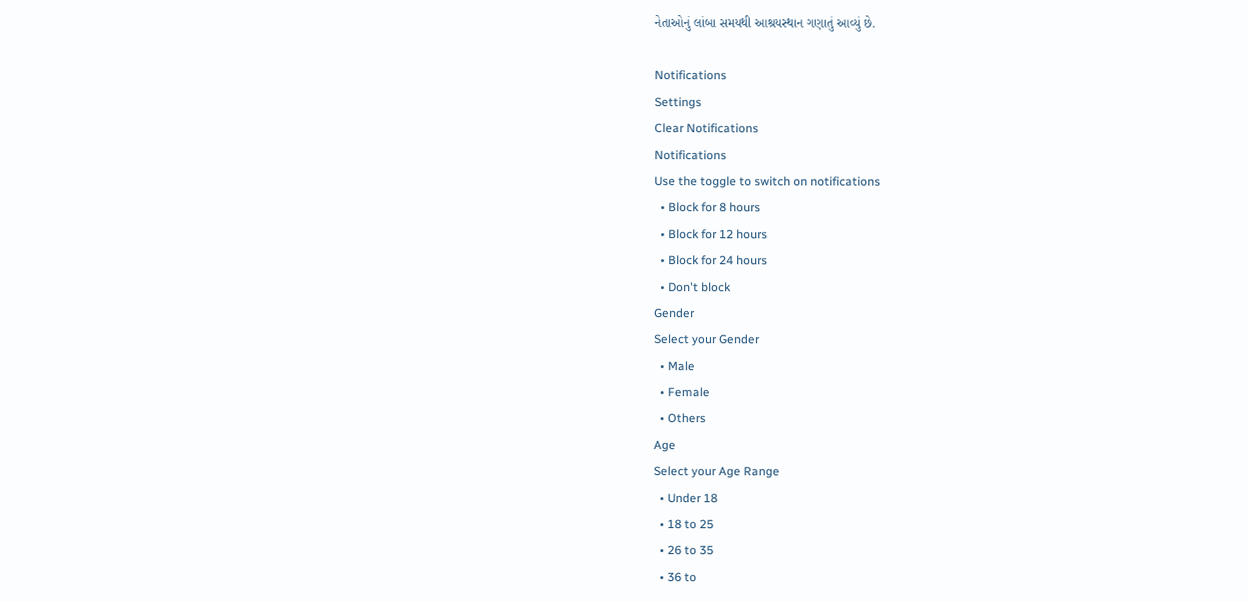નેતાઓનું લાંબા સમયથી આશ્રયસ્થાન ગણાતું આવ્યું છે.

Notifications
Settings
Clear Notifications
Notifications
Use the toggle to switch on notifications
  • Block for 8 hours
  • Block for 12 hours
  • Block for 24 hours
  • Don't block
Gender
Select your Gender
  • Male
  • Female
  • Others
Age
Select your Age Range
  • Under 18
  • 18 to 25
  • 26 to 35
  • 36 to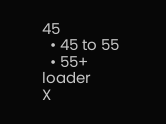45
  • 45 to 55
  • 55+
loader
X